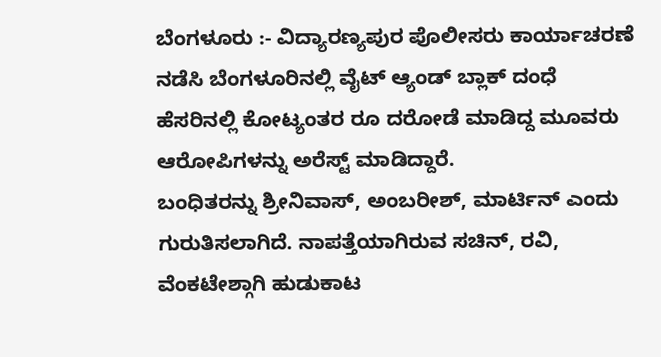ಬೆಂಗಳೂರು :- ವಿದ್ಯಾರಣ್ಯಪುರ ಪೊಲೀಸರು ಕಾರ್ಯಾಚರಣೆ ನಡೆಸಿ ಬೆಂಗಳೂರಿನಲ್ಲಿ ವೈಟ್ ಆ್ಯಂಡ್ ಬ್ಲಾಕ್ ದಂಧೆ ಹೆಸರಿನಲ್ಲಿ ಕೋಟ್ಯಂತರ ರೂ ದರೋಡೆ ಮಾಡಿದ್ದ ಮೂವರು ಆರೋಪಿಗಳನ್ನು ಅರೆಸ್ಟ್ ಮಾಡಿದ್ದಾರೆ.
ಬಂಧಿತರನ್ನು ಶ್ರೀನಿವಾಸ್, ಅಂಬರೀಶ್, ಮಾರ್ಟಿನ್ ಎಂದು ಗುರುತಿಸಲಾಗಿದೆ. ನಾಪತ್ತೆಯಾಗಿರುವ ಸಚಿನ್, ರವಿ, ವೆಂಕಟೇಶ್ಗಾಗಿ ಹುಡುಕಾಟ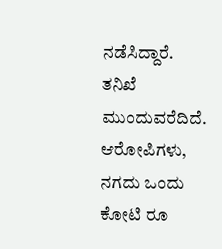ನಡೆಸಿದ್ದಾರೆ. ತನಿಖೆ ಮುಂದುವರೆದಿದೆ.
ಆರೋಪಿಗಳು, ನಗದು ಒಂದು ಕೋಟಿ ರೂ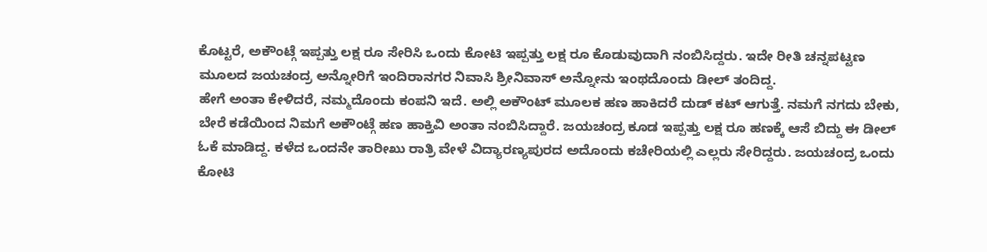ಕೊಟ್ಟರೆ, ಅಕೌಂಟ್ಗೆ ಇಪ್ಪತ್ತು ಲಕ್ಷ ರೂ ಸೇರಿಸಿ ಒಂದು ಕೋಟಿ ಇಪ್ಪತ್ತು ಲಕ್ಷ ರೂ ಕೊಡುವುದಾಗಿ ನಂಬಿಸಿದ್ದರು. ಇದೇ ರೀತಿ ಚನ್ನಪಟ್ಟಣ ಮೂಲದ ಜಯಚಂದ್ರ ಅನ್ನೋರಿಗೆ ಇಂದಿರಾನಗರ ನಿವಾಸಿ ಶ್ರೀನಿವಾಸ್ ಅನ್ನೋನು ಇಂಥದೊಂದು ಡೀಲ್ ತಂದಿದ್ದ.
ಹೇಗೆ ಅಂತಾ ಕೇಳಿದರೆ, ನಮ್ಮದೊಂದು ಕಂಪನಿ ಇದೆ. ಅಲ್ಲಿ ಅಕೌಂಟ್ ಮೂಲಕ ಹಣ ಹಾಕಿದರೆ ದುಡ್ ಕಟ್ ಆಗುತ್ತೆ. ನಮಗೆ ನಗದು ಬೇಕು, ಬೇರೆ ಕಡೆಯಿಂದ ನಿಮಗೆ ಅಕೌಂಟ್ಗೆ ಹಣ ಹಾಕ್ತಿವಿ ಅಂತಾ ನಂಬಿಸಿದ್ದಾರೆ. ಜಯಚಂದ್ರ ಕೂಡ ಇಪ್ಪತ್ತು ಲಕ್ಷ ರೂ ಹಣಕ್ಕೆ ಆಸೆ ಬಿದ್ದು ಈ ಡೀಲ್ ಓಕೆ ಮಾಡಿದ್ದ. ಕಳೆದ ಒಂದನೇ ತಾರೀಖು ರಾತ್ರಿ ವೇಳೆ ವಿದ್ಯಾರಣ್ಯಪುರದ ಅದೊಂದು ಕಚೇರಿಯಲ್ಲಿ ಎಲ್ಲರು ಸೇರಿದ್ದರು. ಜಯಚಂದ್ರ ಒಂದು ಕೋಟಿ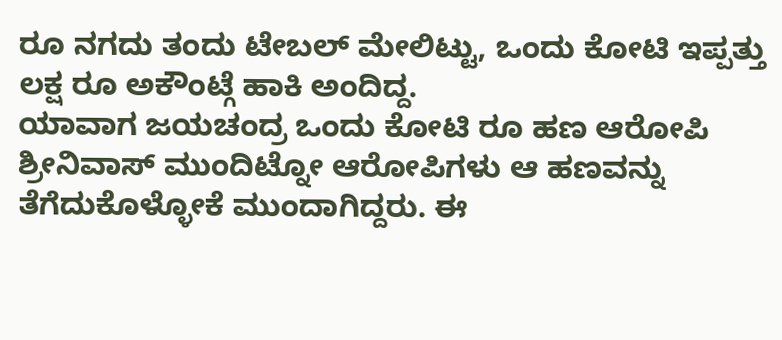ರೂ ನಗದು ತಂದು ಟೇಬಲ್ ಮೇಲಿಟ್ಟು, ಒಂದು ಕೋಟಿ ಇಪ್ಪತ್ತು ಲಕ್ಷ ರೂ ಅಕೌಂಟ್ಗೆ ಹಾಕಿ ಅಂದಿದ್ದ.
ಯಾವಾಗ ಜಯಚಂದ್ರ ಒಂದು ಕೋಟಿ ರೂ ಹಣ ಆರೋಪಿ ಶ್ರೀನಿವಾಸ್ ಮುಂದಿಟ್ನೋ ಆರೋಪಿಗಳು ಆ ಹಣವನ್ನು ತೆಗೆದುಕೊಳ್ಳೋಕೆ ಮುಂದಾಗಿದ್ದರು. ಈ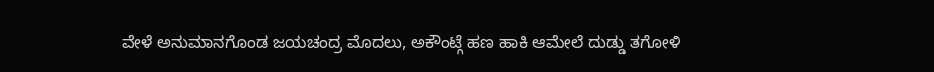ವೇಳೆ ಅನುಮಾನಗೊಂಡ ಜಯಚಂದ್ರ ಮೊದಲು, ಅಕೌಂಟ್ಗೆ ಹಣ ಹಾಕಿ ಆಮೇಲೆ ದುಡ್ಡು ತಗೋಳಿ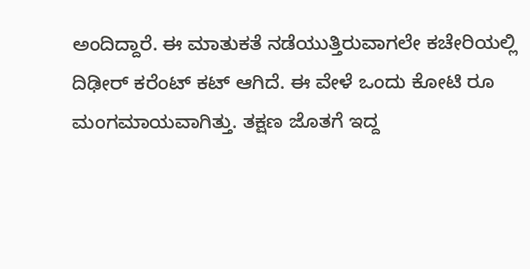ಅಂದಿದ್ದಾರೆ. ಈ ಮಾತುಕತೆ ನಡೆಯುತ್ತಿರುವಾಗಲೇ ಕಚೇರಿಯಲ್ಲಿ ದಿಢೀರ್ ಕರೆಂಟ್ ಕಟ್ ಆಗಿದೆ. ಈ ವೇಳೆ ಒಂದು ಕೋಟಿ ರೂ ಮಂಗಮಾಯವಾಗಿತ್ತು. ತಕ್ಷಣ ಜೊತಗೆ ಇದ್ದ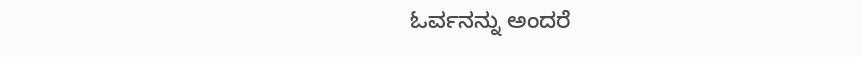ಓರ್ವನನ್ನು ಅಂದರೆ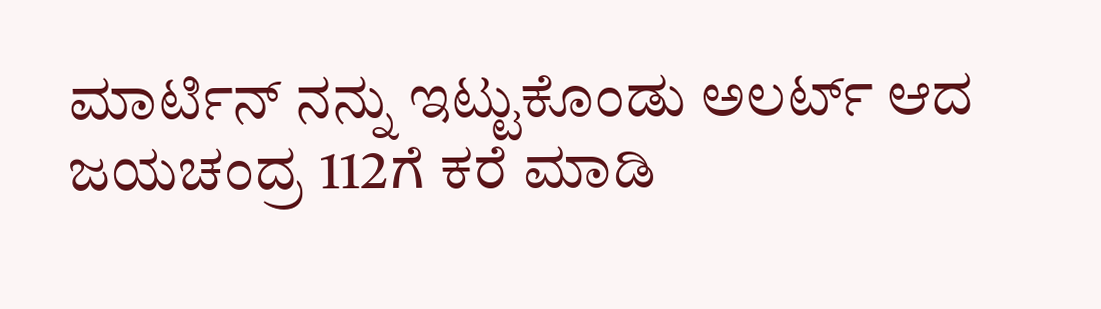ಮಾರ್ಟಿನ್ ನನ್ನು ಇಟ್ಟುಕೊಂಡು ಅಲರ್ಟ್ ಆದ ಜಯಚಂದ್ರ 112ಗೆ ಕರೆ ಮಾಡಿ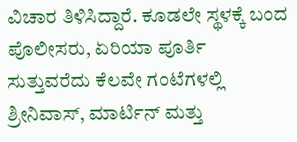ವಿಚಾರ ತಿಳಿಸಿದ್ದಾರೆ. ಕೂಡಲೇ ಸ್ಥಳಕ್ಕೆ ಬಂದ ಪೊಲೀಸರು, ಏರಿಯಾ ಪೂರ್ತಿ ಸುತ್ತುವರೆದು ಕೆಲವೇ ಗಂಟೆಗಳಲ್ಲಿ ಶ್ರೀನಿವಾಸ್, ಮಾರ್ಟಿನ್ ಮತ್ತು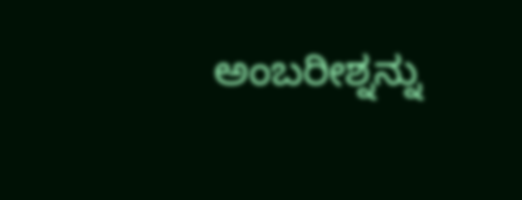ಅಂಬರೀಶ್ನನ್ನು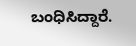ಬಂಧಿಸಿದ್ದಾರೆ.